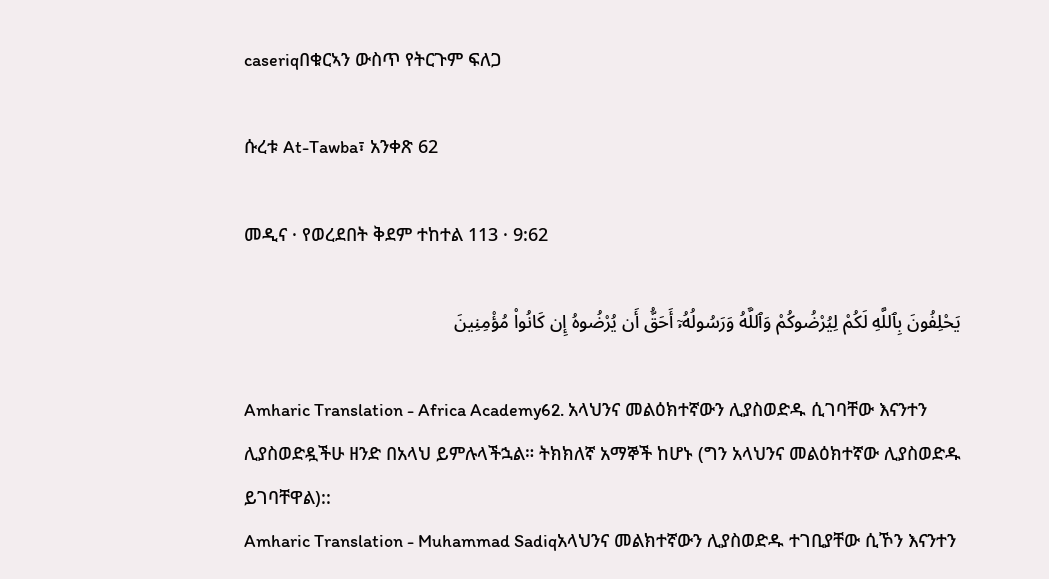caseriqበቁርኣን ውስጥ የትርጉም ፍለጋ

ሱረቱ At-Tawba፣ አንቀጽ 62

መዲና · የወረደበት ቅደም ተከተል 113 · 9:62

يَحْلِفُونَ بِٱللَّهِ لَكُمْ لِيُرْضُوكُمْ وَٱللَّهُ وَرَسُولُهُۥٓ أَحَقُّ أَن يُرْضُوهُ إِن كَانُوا۟ مُؤْمِنِينَ

Amharic Translation - Africa Academy62. አላህንና መልዕክተኛውን ሊያስወድዱ ሲገባቸው እናንተን ሊያስወድዷችሁ ዘንድ በአላህ ይምሉላችኋል። ትክክለኛ አማኞች ከሆኑ (ግን አላህንና መልዕክተኛው ሊያስወድዱ ይገባቸዋል)::
Amharic Translation - Muhammad Sadiqአላህንና መልክተኛውን ሊያስወድዱ ተገቢያቸው ሲኾን እናንተን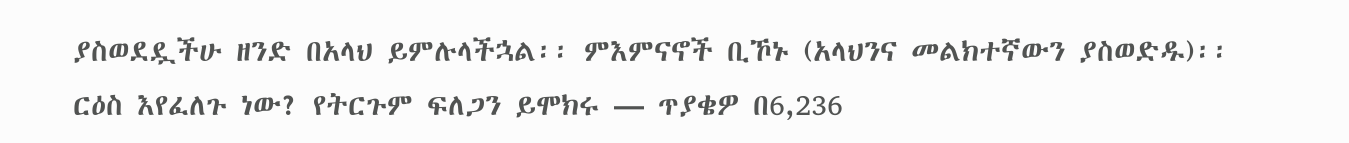ያስወደዷችሁ ዘንድ በአላህ ይምሉላችኋል፡፡ ምእምናኖች ቢኾኑ (አላህንና መልክተኛውን ያስወድዱ)፡፡
ርዕስ እየፈለጉ ነው? የትርጉም ፍለጋን ይሞክሩ — ጥያቄዎ በ6,236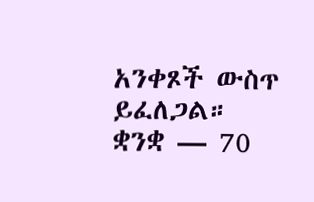አንቀጾች ውስጥ ይፈለጋል።
ቋንቋ — 70